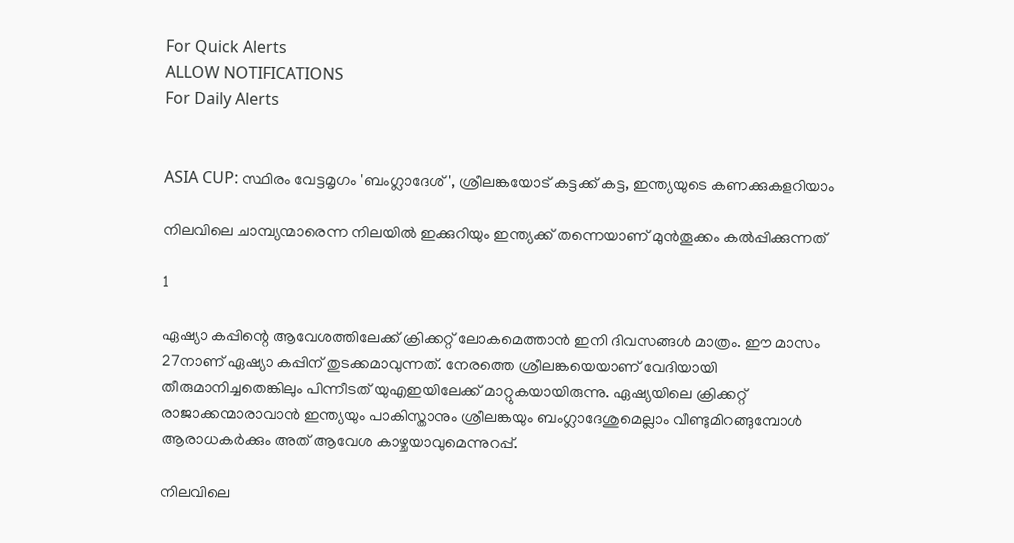For Quick Alerts
ALLOW NOTIFICATIONS
For Daily Alerts


ASIA CUP: സ്ഥിരം വേട്ടമൃഗം 'ബംഗ്ലാദേശ്', ശ്രീലങ്കയോട് കട്ടക്ക് കട്ട, ഇന്ത്യയുടെ കണക്കുകളറിയാം

നിലവിലെ ചാമ്പ്യന്മാരെന്ന നിലയില്‍ ഇക്കുറിയും ഇന്ത്യക്ക് തന്നെയാണ് മുന്‍തൂക്കം കല്‍പ്പിക്കുന്നത്

1

ഏഷ്യാ കപ്പിന്റെ ആവേശത്തിലേക്ക് ക്രിക്കറ്റ് ലോകമെത്താന്‍ ഇനി ദിവസങ്ങള്‍ മാത്രം. ഈ മാസം 27നാണ് ഏഷ്യാ കപ്പിന് തുടക്കമാവുന്നത്. നേരത്തെ ശ്രീലങ്കയെയാണ് വേദിയായി തീരുമാനിച്ചതെങ്കിലും പിന്നീടത് യുഎഇയിലേക്ക് മാറ്റുകയായിരുന്നു. ഏഷ്യയിലെ ക്രിക്കറ്റ് രാജാക്കന്മാരാവാന്‍ ഇന്ത്യയും പാകിസ്താനും ശ്രീലങ്കയും ബംഗ്ലാദേശുമെല്ലാം വീണ്ടുമിറങ്ങുമ്പോള്‍ ആരാധകര്‍ക്കും അത് ആവേശ കാഴ്ചയാവുമെന്നുറപ്പ്.

നിലവിലെ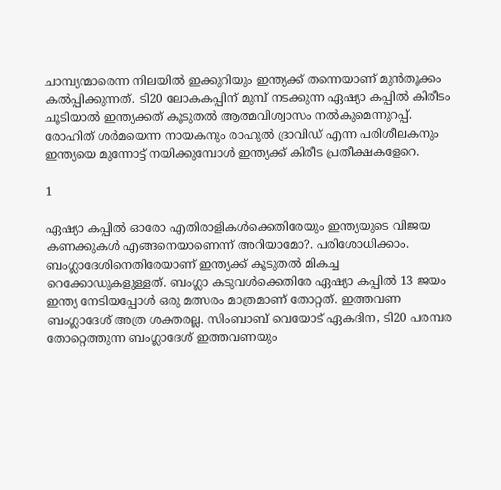ചാമ്പ്യന്മാരെന്ന നിലയില്‍ ഇക്കുറിയും ഇന്ത്യക്ക് തന്നെയാണ് മുന്‍തൂക്കം കല്‍പ്പിക്കുന്നത്. ടി20 ലോകകപ്പിന് മുമ്പ് നടക്കുന്ന ഏഷ്യാ കപ്പില്‍ കിരീടം ചൂടിയാല്‍ ഇന്ത്യക്കത് കൂടുതല്‍ ആത്മവിശ്വാസം നല്‍കുമെന്നുറപ്പ്. രോഹിത് ശര്‍മയെന്ന നായകനും രാഹുല്‍ ദ്രാവിഡ് എന്ന പരിശീലകനും ഇന്ത്യയെ മുന്നോട്ട് നയിക്കുമ്പോള്‍ ഇന്ത്യക്ക് കിരീട പ്രതീക്ഷകളേറെ.

1

ഏഷ്യാ കപ്പില്‍ ഓരോ എതിരാളികള്‍ക്കെതിരേയും ഇന്ത്യയുടെ വിജയ കണക്കുകള്‍ എങ്ങനെയാണെന്ന് അറിയാമോ?. പരിശോധിക്കാം. ബംഗ്ലാദേശിനെതിരേയാണ് ഇന്ത്യക്ക് കൂടുതല്‍ മികച്ച റെക്കോഡുകളുള്ളത്. ബംഗ്ലാ കടുവള്‍ക്കെതിരേ ഏഷ്യാ കപ്പില്‍ 13 ജയം ഇന്ത്യ നേടിയപ്പോള്‍ ഒരു മത്സരം മാത്രമാണ് തോറ്റത്. ഇത്തവണ ബംഗ്ലാദേശ് അത്ര ശക്തരല്ല. സിംബാബ് വെയോട് ഏകദിന, ടി20 പരമ്പര തോറ്റെത്തുന്ന ബംഗ്ലാദേശ് ഇത്തവണയും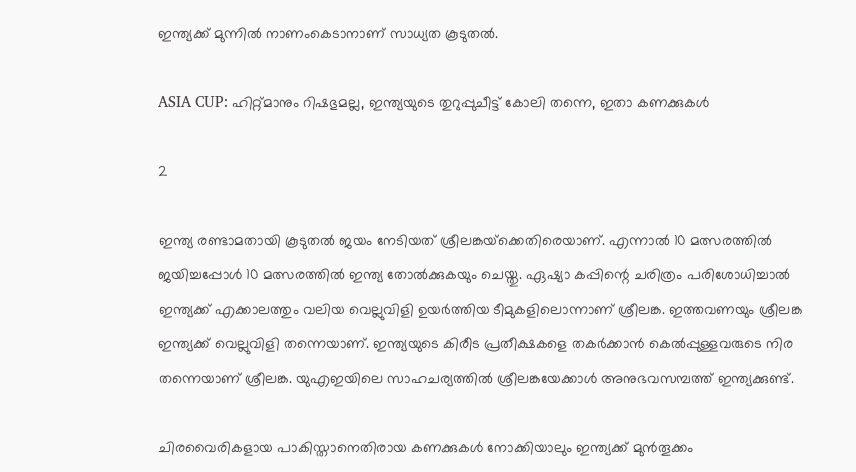ഇന്ത്യക്ക് മുന്നില്‍ നാണംകെടാനാണ് സാധ്യത കൂടുതല്‍.

ASIA CUP: ഹിറ്റ്മാനും റിഷഭുമല്ല, ഇന്ത്യയുടെ തുറുപ്പുചീട്ട് കോലി തന്നെ, ഇതാ കണക്കുകള്‍

2

ഇന്ത്യ രണ്ടാമതായി കൂടുതല്‍ ജയം നേടിയത് ശ്രീലങ്കയ്‌ക്കെതിരെയാണ്. എന്നാല്‍ 10 മത്സരത്തില്‍ ജയിച്ചപ്പോള്‍ 10 മത്സരത്തില്‍ ഇന്ത്യ തോല്‍ക്കുകയും ചെയ്തു. ഏഷ്യാ കപ്പിന്റെ ചരിത്രം പരിശോധിച്ചാല്‍ ഇന്ത്യക്ക് എക്കാലത്തും വലിയ വെല്ലുവിളി ഉയര്‍ത്തിയ ടീമുകളിലൊന്നാണ് ശ്രീലങ്ക. ഇത്തവണയും ശ്രീലങ്ക ഇന്ത്യക്ക് വെല്ലുവിളി തന്നെയാണ്. ഇന്ത്യയുടെ കിരീട പ്രതീക്ഷകളെ തകര്‍ക്കാന്‍ കെല്‍പ്പുള്ളവരുടെ നിര തന്നെയാണ് ശ്രീലങ്ക. യുഎഇയിലെ സാഹചര്യത്തില്‍ ശ്രീലങ്കയേക്കാള്‍ അനുഭവസമ്പത്ത് ഇന്ത്യക്കുണ്ട്.

ചിരവൈരികളായ പാകിസ്താനെതിരായ കണക്കുകള്‍ നോക്കിയാലും ഇന്ത്യക്ക് മുന്‍തൂക്കം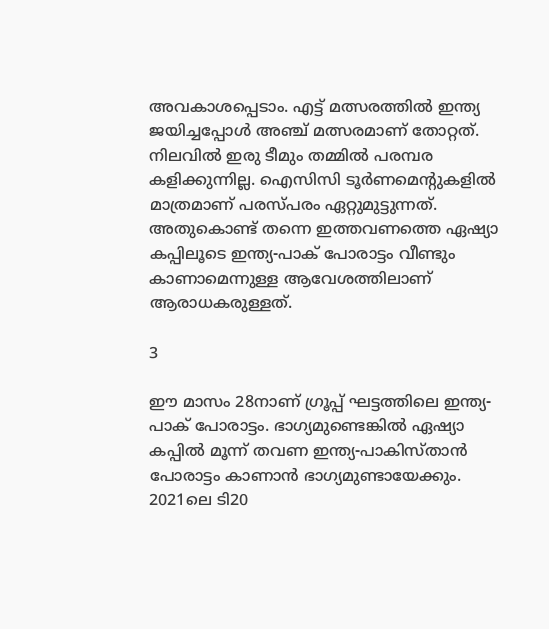അവകാശപ്പെടാം. എട്ട് മത്സരത്തില്‍ ഇന്ത്യ ജയിച്ചപ്പോള്‍ അഞ്ച് മത്സരമാണ് തോറ്റത്. നിലവില്‍ ഇരു ടീമും തമ്മില്‍ പരമ്പര കളിക്കുന്നില്ല. ഐസിസി ടൂര്‍ണമെന്റുകളില്‍ മാത്രമാണ് പരസ്പരം ഏറ്റുമുട്ടുന്നത്. അതുകൊണ്ട് തന്നെ ഇത്തവണത്തെ ഏഷ്യാ കപ്പിലൂടെ ഇന്ത്യ-പാക് പോരാട്ടം വീണ്ടും കാണാമെന്നുള്ള ആവേശത്തിലാണ് ആരാധകരുള്ളത്.

3

ഈ മാസം 28നാണ് ഗ്രൂപ്പ് ഘട്ടത്തിലെ ഇന്ത്യ-പാക് പോരാട്ടം. ഭാഗ്യമുണ്ടെങ്കില്‍ ഏഷ്യാ കപ്പില്‍ മൂന്ന് തവണ ഇന്ത്യ-പാകിസ്താന്‍ പോരാട്ടം കാണാന്‍ ഭാഗ്യമുണ്ടായേക്കും. 2021ലെ ടി20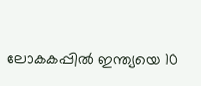ലോകകപ്പില്‍ ഇന്ത്യയെ 10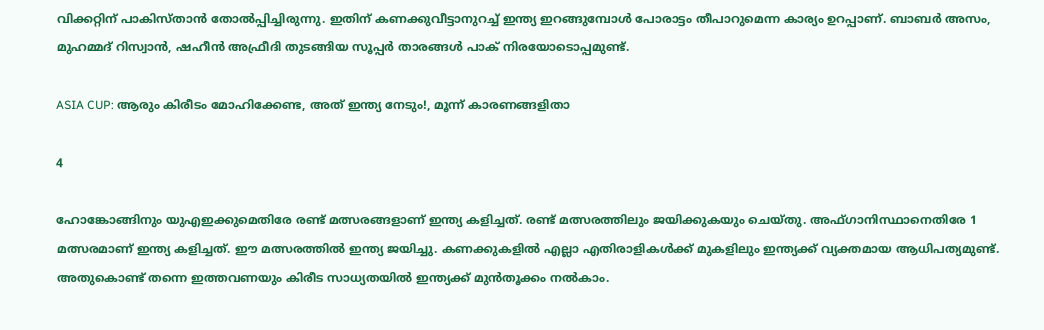വിക്കറ്റിന് പാകിസ്താന്‍ തോല്‍പ്പിച്ചിരുന്നു. ഇതിന് കണക്കുവീട്ടാനുറച്ച് ഇന്ത്യ ഇറങ്ങുമ്പോള്‍ പോരാട്ടം തീപാറുമെന്ന കാര്യം ഉറപ്പാണ്. ബാബര്‍ അസം, മുഹമ്മദ് റിസ്വാന്‍, ഷഹീന്‍ അഫ്രീദി തുടങ്ങിയ സൂപ്പര്‍ താരങ്ങള്‍ പാക് നിരയോടൊപ്പമുണ്ട്.

ASIA CUP: ആരും കിരീടം മോഹിക്കേണ്ട, അത് ഇന്ത്യ നേടും!, മൂന്ന് കാരണങ്ങളിതാ

4

ഹോങ്കോങ്ങിനും യുഎഇക്കുമെതിരേ രണ്ട് മത്സരങ്ങളാണ് ഇന്ത്യ കളിച്ചത്. രണ്ട് മത്സരത്തിലും ജയിക്കുകയും ചെയ്തു. അഫ്ഗാനിസ്ഥാനെതിരേ 1 മത്സരമാണ് ഇന്ത്യ കളിച്ചത്. ഈ മത്സരത്തില്‍ ഇന്ത്യ ജയിച്ചു. കണക്കുകളില്‍ എല്ലാ എതിരാളികള്‍ക്ക് മുകളിലും ഇന്ത്യക്ക് വ്യക്തമായ ആധിപത്യമുണ്ട്. അതുകൊണ്ട് തന്നെ ഇത്തവണയും കിരീട സാധ്യതയില്‍ ഇന്ത്യക്ക് മുന്‍തൂക്കം നല്‍കാം.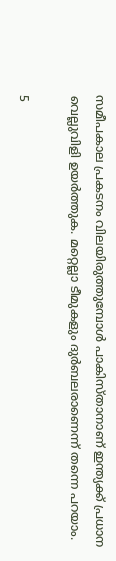സമീപകാല പ്രകടനം വിലയിരുത്തുമ്പോള്‍ പാകിസ്താനാണ് ഇന്ത്യക്ക് പ്രധാന വെല്ലുവിളി ഉയര്‍ത്തുക. മറ്റെല്ലാ ടീമുകളും ദുര്‍ബലരാണെന്ന് തന്നെ പറയാം.

5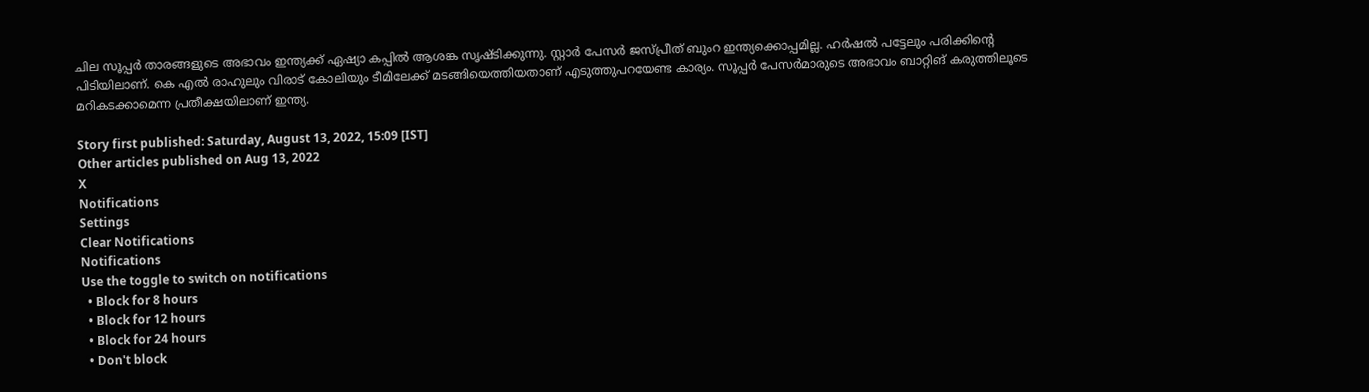ചില സൂപ്പര്‍ താരങ്ങളുടെ അഭാവം ഇന്ത്യക്ക് ഏഷ്യാ കപ്പില്‍ ആശങ്ക സൃഷ്ടിക്കുന്നു. സ്റ്റാര്‍ പേസര്‍ ജസ്പ്രീത് ബുംറ ഇന്ത്യക്കൊപ്പമില്ല. ഹര്‍ഷല്‍ പട്ടേലും പരിക്കിന്റെ പിടിയിലാണ്. കെ എല്‍ രാഹുലും വിരാട് കോലിയും ടീമിലേക്ക് മടങ്ങിയെത്തിയതാണ് എടുത്തുപറയേണ്ട കാര്യം. സൂപ്പര്‍ പേസര്‍മാരുടെ അഭാവം ബാറ്റിങ് കരുത്തിലൂടെ മറികടക്കാമെന്ന പ്രതീക്ഷയിലാണ് ഇന്ത്യ.

Story first published: Saturday, August 13, 2022, 15:09 [IST]
Other articles published on Aug 13, 2022
X
Notifications
Settings
Clear Notifications
Notifications
Use the toggle to switch on notifications
  • Block for 8 hours
  • Block for 12 hours
  • Block for 24 hours
  • Don't block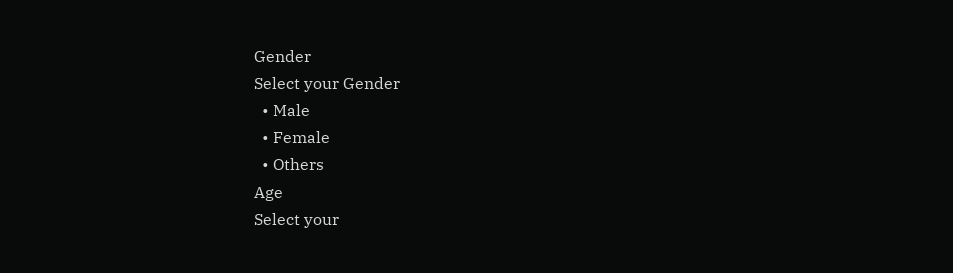Gender
Select your Gender
  • Male
  • Female
  • Others
Age
Select your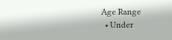Age Range
  • Under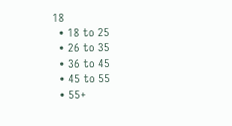18
  • 18 to 25
  • 26 to 35
  • 36 to 45
  • 45 to 55
  • 55+